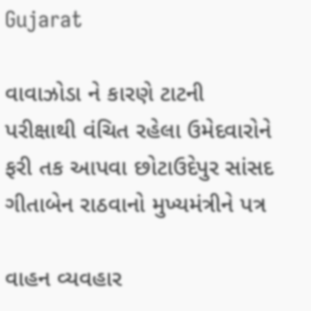Gujarat

વાવાઝોડા ને કારણે ટાટની પરીક્ષાથી વંચિત રહેલા ઉમેદવારોને ફરી તક આપવા છોટાઉદેપુર સાંસદ ગીતાબેન રાઠવાનો મુખ્યમંત્રીને પત્ર

વાહન વ્યવહાર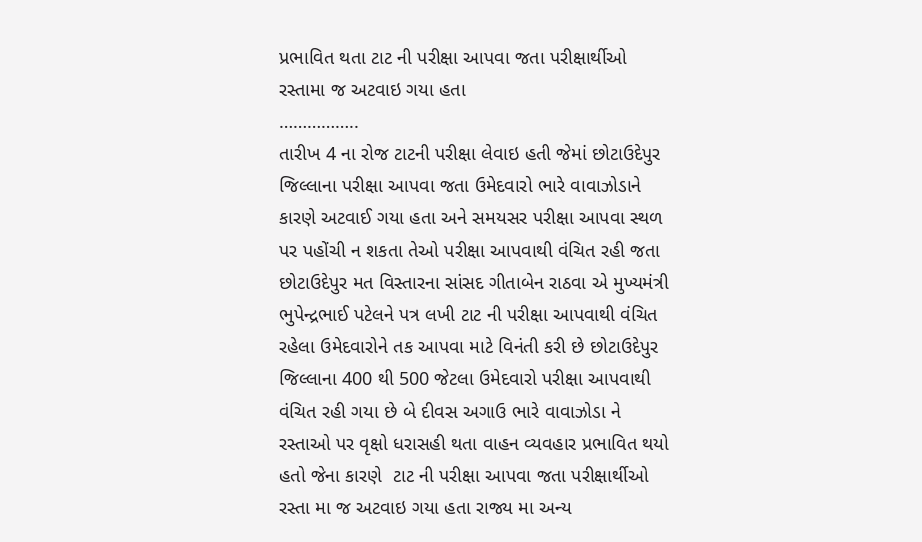પ્રભાવિત થતા ટાટ ની પરીક્ષા આપવા જતા પરીક્ષાર્થીઓ રસ્તામા જ અટવાઇ ગયા હતા
……………..
તારીખ 4 ના રોજ ટાટની પરીક્ષા લેવાઇ હતી જેમાં છોટાઉદેપુર જિલ્લાના પરીક્ષા આપવા જતા ઉમેદવારો ભારે વાવાઝોડાને કારણે અટવાઈ ગયા હતા અને સમયસર પરીક્ષા આપવા સ્થળ પર પહોંચી ન શકતા તેઓ પરીક્ષા આપવાથી વંચિત રહી જતા છોટાઉદેપુર મત વિસ્તારના સાંસદ ગીતાબેન રાઠવા એ મુખ્યમંત્રી ભુપેન્દ્રભાઈ પટેલને પત્ર લખી ટાટ ની પરીક્ષા આપવાથી વંચિત રહેલા ઉમેદવારોને તક આપવા માટે વિનંતી કરી છે છોટાઉદેપુર જિલ્લાના 400 થી 500 જેટલા ઉમેદવારો પરીક્ષા આપવાથી વંચિત રહી ગયા છે બે દીવસ અગાઉ ભારે વાવાઝોડા ને રસ્તાઓ પર વૃક્ષો ધરાસહી થતા વાહન વ્યવહાર પ્રભાવિત થયો હતો જેના કારણે  ટાટ ની પરીક્ષા આપવા જતા પરીક્ષાર્થીઓ રસ્તા મા જ અટવાઇ ગયા હતા રાજ્ય મા અન્ય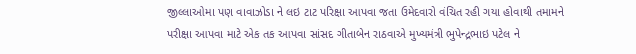જીલ્લાઓમા પણ વાવાઝોડા ને લઇ ટાટ પરિક્ષા આપવા જતા ઉમેદવારો વંચિત રહી ગયા હોવાથી તમામને પરીક્ષા આપવા માટે એક તક આપવા સાંસદ ગીતાબેન રાઠવાએ મુખ્યમંત્રી ભુપેન્દ્રભાઇ પટેલ ને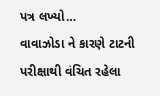પત્ર લખ્યો…
વાવાઝોડા ને કારણે ટાટની પરીક્ષાથી વંચિત રહેલા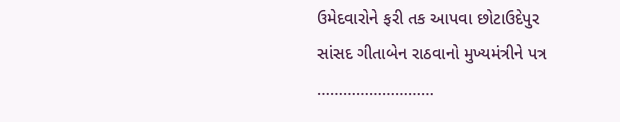ઉમેદવારોને ફરી તક આપવા છોટાઉદેપુર સાંસદ ગીતાબેન રાઠવાનો મુખ્યમંત્રીને પત્ર
………………………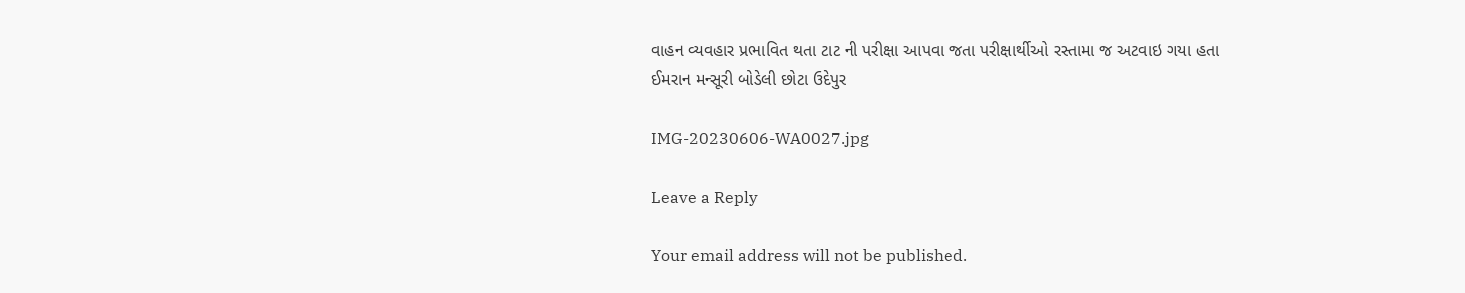વાહન વ્યવહાર પ્રભાવિત થતા ટાટ ની પરીક્ષા આપવા જતા પરીક્ષાર્થીઓ રસ્તામા જ અટવાઇ ગયા હતા
ઈમરાન મન્સૂરી બોડેલી છોટા ઉદેપુર

IMG-20230606-WA0027.jpg

Leave a Reply

Your email address will not be published.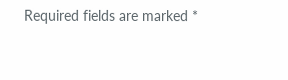Required fields are marked *